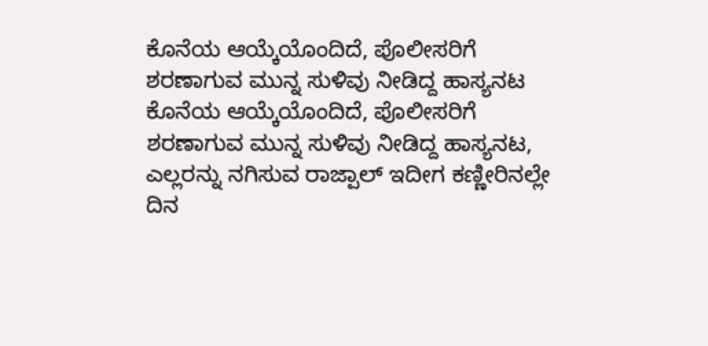ಕೊನೆಯ ಆಯ್ಕೆಯೊಂದಿದೆ, ಪೊಲೀಸರಿಗೆ ಶರಣಾಗುವ ಮುನ್ನ ಸುಳಿವು ನೀಡಿದ್ದ ಹಾಸ್ಯನಟ
ಕೊನೆಯ ಆಯ್ಕೆಯೊಂದಿದೆ, ಪೊಲೀಸರಿಗೆ ಶರಣಾಗುವ ಮುನ್ನ ಸುಳಿವು ನೀಡಿದ್ದ ಹಾಸ್ಯನಟ, ಎಲ್ಲರನ್ನು ನಗಿಸುವ ರಾಜ್ಪಾಲ್ ಇದೀಗ ಕಣ್ಣೀರಿನಲ್ಲೇ ದಿನ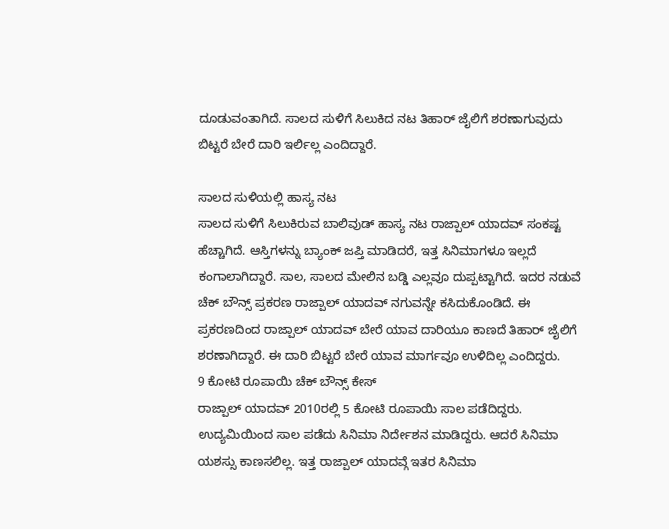ದೂಡುವಂತಾಗಿದೆ. ಸಾಲದ ಸುಳಿಗೆ ಸಿಲುಕಿದ ನಟ ತಿಹಾರ್ ಜೈಲಿಗೆ ಶರಣಾಗುವುದು ಬಿಟ್ಟರೆ ಬೇರೆ ದಾರಿ ಇರ್ಲಿಲ್ಲ ಎಂದಿದ್ದಾರೆ.

ಸಾಲದ ಸುಳಿಯಲ್ಲಿ ಹಾಸ್ಯ ನಟ
ಸಾಲದ ಸುಳಿಗೆ ಸಿಲುಕಿರುವ ಬಾಲಿವುಡ್ ಹಾಸ್ಯ ನಟ ರಾಜ್ಪಾಲ್ ಯಾದವ್ ಸಂಕಷ್ಟ ಹೆಚ್ಚಾಗಿದೆ. ಆಸ್ತಿಗಳನ್ನು ಬ್ಯಾಂಕ್ ಜಪ್ತಿ ಮಾಡಿದರೆ, ಇತ್ತ ಸಿನಿಮಾಗಳೂ ಇಲ್ಲದೆ ಕಂಗಾಲಾಗಿದ್ದಾರೆ. ಸಾಲ, ಸಾಲದ ಮೇಲಿನ ಬಡ್ಡಿ ಎಲ್ಲವೂ ದುಪ್ಪಟ್ಟಾಗಿದೆ. ಇದರ ನಡುವೆ ಚೆಕ್ ಬೌನ್ಸ್ ಪ್ರಕರಣ ರಾಜ್ಪಾಲ್ ಯಾದವ್ ನಗುವನ್ನೇ ಕಸಿದುಕೊಂಡಿದೆ. ಈ ಪ್ರಕರಣದಿಂದ ರಾಜ್ಪಾಲ್ ಯಾದವ್ ಬೇರೆ ಯಾವ ದಾರಿಯೂ ಕಾಣದೆ ತಿಹಾರ್ ಜೈಲಿಗೆ ಶರಣಾಗಿದ್ದಾರೆ. ಈ ದಾರಿ ಬಿಟ್ಟರೆ ಬೇರೆ ಯಾವ ಮಾರ್ಗವೂ ಉಳಿದಿಲ್ಲ ಎಂದಿದ್ದರು.
9 ಕೋಟಿ ರೂಪಾಯಿ ಚೆಕ್ ಬೌನ್ಸ್ ಕೇಸ್
ರಾಜ್ಪಾಲ್ ಯಾದವ್ 2010ರಲ್ಲಿ 5 ಕೋಟಿ ರೂಪಾಯಿ ಸಾಲ ಪಡೆದಿದ್ದರು. ಉದ್ಯಮಿಯಿಂದ ಸಾಲ ಪಡೆದು ಸಿನಿಮಾ ನಿರ್ದೇಶನ ಮಾಡಿದ್ದರು. ಆದರೆ ಸಿನಿಮಾ ಯಶಸ್ಸು ಕಾಣಸಲಿಲ್ಲ. ಇತ್ತ ರಾಜ್ಪಾಲ್ ಯಾದವ್ಗೆ ಇತರ ಸಿನಿಮಾ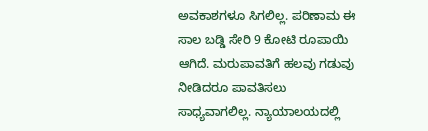ಅವಕಾಶಗಳೂ ಸಿಗಲಿಲ್ಲ. ಪರಿಣಾಮ ಈ ಸಾಲ ಬಡ್ಡಿ ಸೇರಿ 9 ಕೋಟಿ ರೂಪಾಯಿ ಆಗಿದೆ. ಮರುಪಾವತಿಗೆ ಹಲವು ಗಡುವು ನೀಡಿದರೂ ಪಾವತಿಸಲು ಸಾಧ್ಯವಾಗಲಿಲ್ಲ. ನ್ಯಾಯಾಲಯದಲ್ಲಿ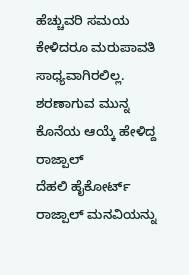ಹೆಚ್ಚುವರಿ ಸಮಯ ಕೇಳಿದರೂ ಮರುಪಾವತಿ ಸಾಧ್ಯವಾಗಿರಲಿಲ್ಲ.
ಶರಣಾಗುವ ಮುನ್ನ ಕೊನೆಯ ಆಯ್ಕೆ ಹೇಳಿದ್ದ ರಾಜ್ಪಾಲ್
ದೆಹಲಿ ಹೈಕೋರ್ಟ್ ರಾಜ್ಪಾಲ್ ಮನವಿಯನ್ನು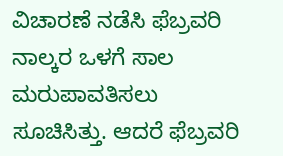ವಿಚಾರಣೆ ನಡೆಸಿ ಫೆಬ್ರವರಿ ನಾಲ್ಕರ ಒಳಗೆ ಸಾಲ ಮರುಪಾವತಿಸಲು ಸೂಚಿಸಿತ್ತು. ಆದರೆ ಫೆಬ್ರವರಿ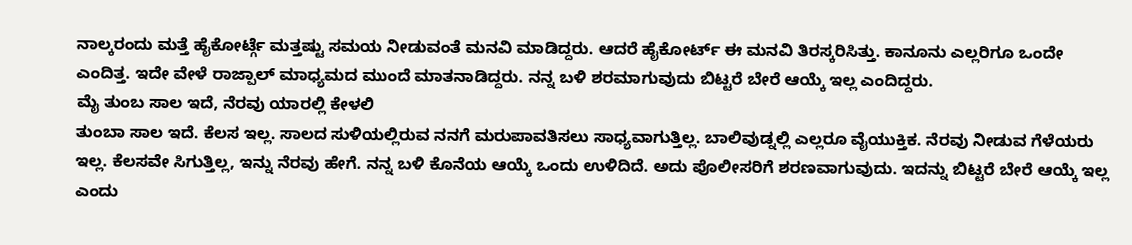ನಾಲ್ಕರಂದು ಮತ್ತೆ ಹೈಕೋರ್ಟ್ಗೆ ಮತ್ತಷ್ಟು ಸಮಯ ನೀಡುವಂತೆ ಮನವಿ ಮಾಡಿದ್ದರು. ಆದರೆ ಹೈಕೋರ್ಟ್ ಈ ಮನವಿ ತಿರಸ್ಕರಿಸಿತ್ತು. ಕಾನೂನು ಎಲ್ಲರಿಗೂ ಒಂದೇ ಎಂದಿತ್ತ. ಇದೇ ವೇಳೆ ರಾಜ್ಪಾಲ್ ಮಾಧ್ಯಮದ ಮುಂದೆ ಮಾತನಾಡಿದ್ದರು. ನನ್ನ ಬಳಿ ಶರಮಾಗುವುದು ಬಿಟ್ಟರೆ ಬೇರೆ ಆಯ್ಕೆ ಇಲ್ಲ ಎಂದಿದ್ದರು.
ಮೈ ತುಂಬ ಸಾಲ ಇದೆ, ನೆರವು ಯಾರಲ್ಲಿ ಕೇಳಲಿ
ತುಂಬಾ ಸಾಲ ಇದೆ. ಕೆಲಸ ಇಲ್ಲ. ಸಾಲದ ಸುಳಿಯಲ್ಲಿರುವ ನನಗೆ ಮರುಪಾವತಿಸಲು ಸಾಧ್ಯವಾಗುತ್ತಿಲ್ಲ. ಬಾಲಿವುಡ್ನಲ್ಲಿ ಎಲ್ಲರೂ ವೈಯುಕ್ತಿಕ. ನೆರವು ನೀಡುವ ಗೆಳೆಯರು ಇಲ್ಲ. ಕೆಲಸವೇ ಸಿಗುತ್ತಿಲ್ಲ, ಇನ್ನು ನೆರವು ಹೇಗೆ. ನನ್ನ ಬಳಿ ಕೊನೆಯ ಆಯ್ಕೆ ಒಂದು ಉಳಿದಿದೆ. ಅದು ಪೊಲೀಸರಿಗೆ ಶರಣವಾಗುವುದು. ಇದನ್ನು ಬಿಟ್ಟರೆ ಬೇರೆ ಆಯ್ಕೆ ಇಲ್ಲ ಎಂದು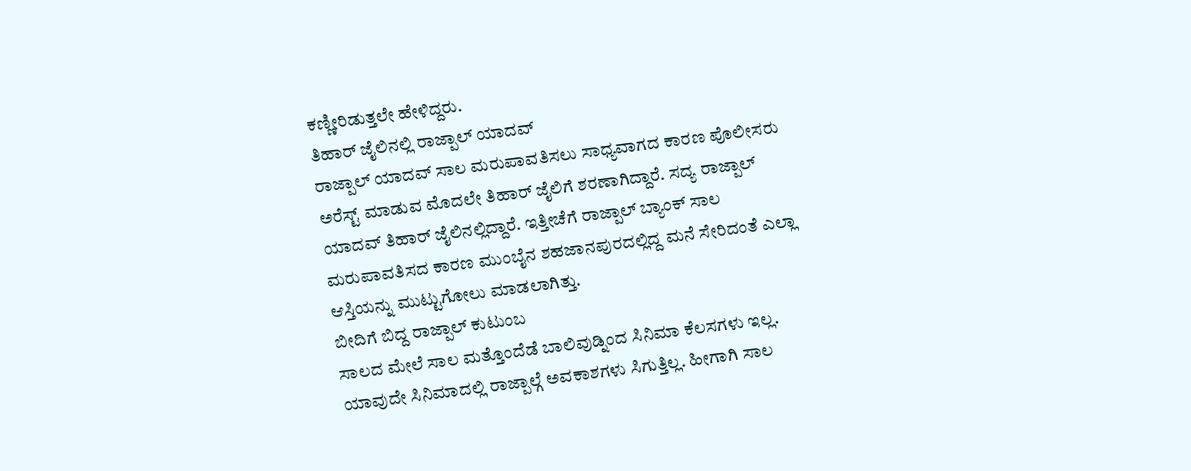ಕಣ್ಣೀರಿಡುತ್ತಲೇ ಹೇಳಿದ್ದರು.
ತಿಹಾರ್ ಜೈಲಿನಲ್ಲಿ ರಾಜ್ಪಾಲ್ ಯಾದವ್
ರಾಜ್ಪಾಲ್ ಯಾದವ್ ಸಾಲ ಮರುಪಾವತಿಸಲು ಸಾಧ್ಯವಾಗದ ಕಾರಣ ಪೊಲೀಸರು ಅರೆಸ್ಟ್ ಮಾಡುವ ಮೊದಲೇ ತಿಹಾರ್ ಜೈಲಿಗೆ ಶರಣಾಗಿದ್ದಾರೆ. ಸದ್ಯ ರಾಜ್ಪಾಲ್ ಯಾದವ್ ತಿಹಾರ್ ಜೈಲಿನಲ್ಲಿದ್ದಾರೆ. ಇತ್ತೀಚೆಗೆ ರಾಜ್ಪಾಲ್ ಬ್ಯಾಂಕ್ ಸಾಲ ಮರುಪಾವತಿಸದ ಕಾರಣ ಮುಂಬೈನ ಶಹಜಾನಪುರದಲ್ಲಿದ್ದ ಮನೆ ಸೇರಿದಂತೆ ಎಲ್ಲಾ ಆಸ್ತಿಯನ್ನು ಮುಟ್ಟುಗೋಲು ಮಾಡಲಾಗಿತ್ತು.
ಬೀದಿಗೆ ಬಿದ್ದ ರಾಜ್ಪಾಲ್ ಕುಟುಂಬ
ಸಾಲದ ಮೇಲೆ ಸಾಲ ಮತ್ತೊಂದೆಡೆ ಬಾಲಿವುಡ್ನಿಂದ ಸಿನಿಮಾ ಕೆಲಸಗಳು ಇಲ್ಲ. ಯಾವುದೇ ಸಿನಿಮಾದಲ್ಲಿ ರಾಜ್ಪಾಲ್ಗೆ ಅವಕಾಶಗಳು ಸಿಗುತ್ತಿಲ್ಲ. ಹೀಗಾಗಿ ಸಾಲ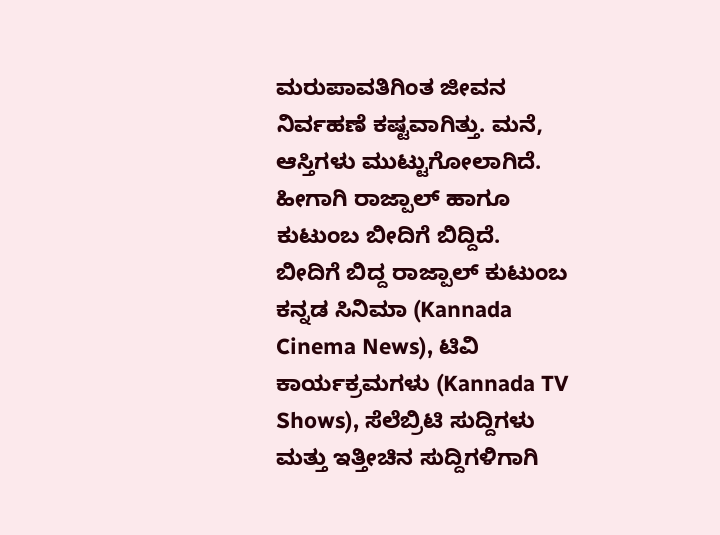ಮರುಪಾವತಿಗಿಂತ ಜೀವನ ನಿರ್ವಹಣೆ ಕಷ್ಟವಾಗಿತ್ತು. ಮನೆ, ಆಸ್ತಿಗಳು ಮುಟ್ಟುಗೋಲಾಗಿದೆ. ಹೀಗಾಗಿ ರಾಜ್ಪಾಲ್ ಹಾಗೂ ಕುಟುಂಬ ಬೀದಿಗೆ ಬಿದ್ದಿದೆ.
ಬೀದಿಗೆ ಬಿದ್ದ ರಾಜ್ಪಾಲ್ ಕುಟುಂಬ
ಕನ್ನಡ ಸಿನಿಮಾ (Kannada Cinema News), ಟಿವಿ ಕಾರ್ಯಕ್ರಮಗಳು (Kannada TV Shows), ಸೆಲೆಬ್ರಿಟಿ ಸುದ್ದಿಗಳು ಮತ್ತು ಇತ್ತೀಚಿನ ಸುದ್ದಿಗಳಿಗಾಗಿ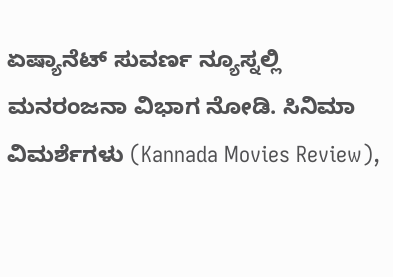ಏಷ್ಯಾನೆಟ್ ಸುವರ್ಣ ನ್ಯೂಸ್ನಲ್ಲಿ ಮನರಂಜನಾ ವಿಭಾಗ ನೋಡಿ. ಸಿನಿಮಾ ವಿಮರ್ಶೆಗಳು (Kannada Movies Review),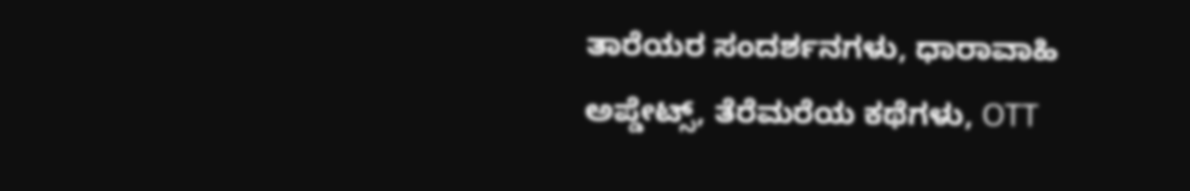ತಾರೆಯರ ಸಂದರ್ಶನಗಳು, ಧಾರಾವಾಹಿ ಅಪ್ಡೇಟ್ಸ್, ತೆರೆಮರೆಯ ಕಥೆಗಳು, OTT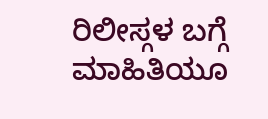ರಿಲೀಸ್ಗಳ ಬಗ್ಗೆ ಮಾಹಿತಿಯೂ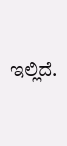ಇಲ್ಲಿದೆ.